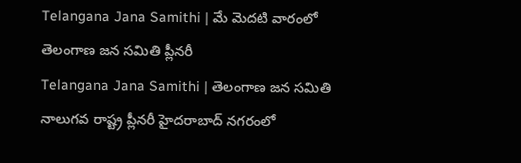Telangana Jana Samithi | మే మెదటి వారంలో తెలంగాణ జన సమితి ప్లీనరీ
Telangana Jana Samithi | తెలంగాణ జన సమితి నాలుగవ రాష్ట్ర ప్లీనరీ హైదరాబాద్ నగరంలో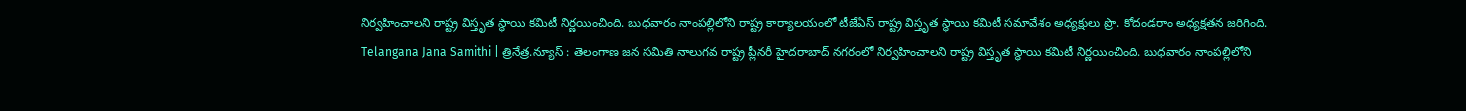నిర్వహించాలని రాష్ట్ర విస్తృత స్థాయి కమిటీ నిర్ణయించింది. బుధవారం నాంపల్లిలోని రాష్ట్ర కార్యాలయంలో టీజేఏస్ రాష్ట్ర విస్తృత స్థాయి కమిటీ సమావేశం అధ్యక్షులు ప్రొ. కోదండరాం అధ్యక్షతన జరిగింది.
Telangana Jana Samithi | త్రినేత్ర.న్యూస్ : తెలంగాణ జన సమితి నాలుగవ రాష్ట్ర ప్లీనరీ హైదరాబాద్ నగరంలో నిర్వహించాలని రాష్ట్ర విస్తృత స్థాయి కమిటీ నిర్ణయించింది. బుధవారం నాంపల్లిలోని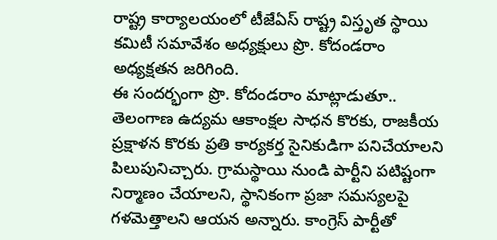రాష్ట్ర కార్యాలయంలో టీజేఏస్ రాష్ట్ర విస్తృత స్థాయి కమిటీ సమావేశం అధ్యక్షులు ప్రొ. కోదండరాం అధ్యక్షతన జరిగింది.
ఈ సందర్భంగా ప్రొ. కోదండరాం మాట్లాడుతూ.. తెలంగాణ ఉద్యమ ఆకాంక్షల సాధన కొరకు, రాజకీయ ప్రక్షాళన కొరకు ప్రతి కార్యకర్త సైనికుడిగా పనిచేయాలని పిలుపునిచ్చారు. గ్రామస్థాయి నుండి పార్టీని పటిష్టంగా నిర్మాణం చేయాలని, స్థానికంగా ప్రజా సమస్యలపై గళమెత్తాలని ఆయన అన్నారు. కాంగ్రెస్ పార్టీతో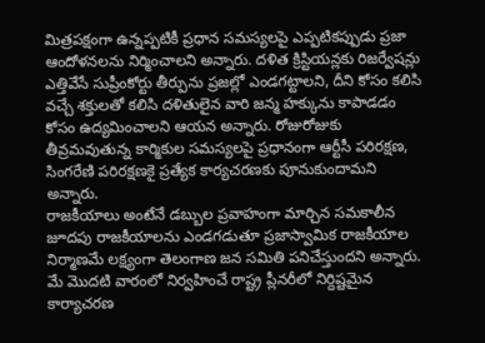మిత్రపక్షంగా ఉన్నప్పటికీ ప్రధాన సమస్యలపై ఎప్పటికప్పుడు ప్రజా ఆందోళనలను నిర్మించాలని అన్నారు. దళిత క్రిస్టియన్లకు రిజర్వేషన్లు ఎత్తివేసే సుప్రీంకోర్టు తీర్పును ప్రజల్లో ఎండగట్టాలని, దీని కోసం కలిసి వచ్చే శక్తులతో కలిసి దళితులైన వారి జన్మ హక్కును కాపాడడం కోసం ఉద్యమించాలని ఆయన అన్నారు. రోజురోజుకు తీవ్రమవుతున్న కార్మికుల సమస్యలపై ప్రధానంగా ఆర్టీసీ పరిరక్షణ, సింగరేణి పరిరక్షణకై ప్రత్యేక కార్యచరణకు పూనుకుందామని అన్నారు.
రాజకీయాలు అంటేనే డబ్బుల ప్రవాహంగా మార్చిన సమకాలీన జూదపు రాజకీయాలను ఎండగడుతూ ప్రజాస్వామిక రాజకీయాల నిర్మాణమే లక్ష్యంగా తెలంగాణ జన సమితి పనిచేస్తుందని అన్నారు. మే మొదటి వారంలో నిర్వహించే రాష్ట్ర ప్లీనరీలో నిర్దిష్టమైన కార్యాచరణ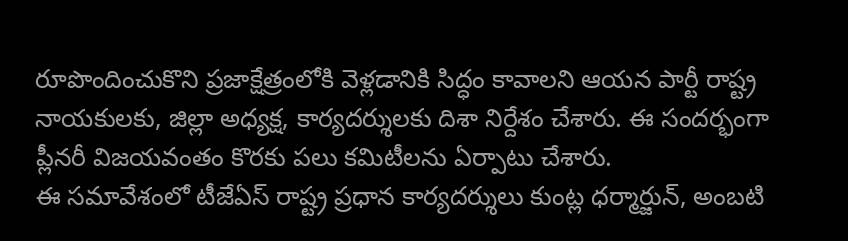రూపొందించుకొని ప్రజాక్షేత్రంలోకి వెళ్లడానికి సిద్ధం కావాలని ఆయన పార్టీ రాష్ట్ర నాయకులకు, జిల్లా అధ్యక్ష, కార్యదర్శులకు దిశా నిర్దేశం చేశారు. ఈ సందర్భంగా ప్లీనరీ విజయవంతం కొరకు పలు కమిటీలను ఏర్పాటు చేశారు.
ఈ సమావేశంలో టీజేఏస్ రాష్ట్ర ప్రధాన కార్యదర్శులు కుంట్ల ధర్మార్జున్, అంబటి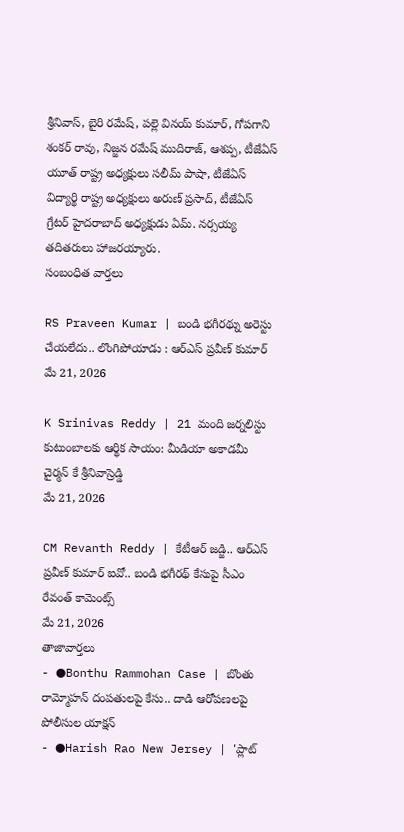శ్రీనివాస్, బైరి రమేష్, పల్లె వినయ్ కుమార్, గోపగాని శంకర్ రావు, నిజ్జన రమేష్ ముదిరాజ్, ఆశప్ప, టీజేఏస్ యూత్ రాష్ట్ర అధ్యక్షులు సలీమ్ పాషా, టీజేఏస్ విద్యార్థి రాష్ట్ర అధ్యక్షులు అరుణ్ ప్రసాద్, టీజేఏస్ గ్రేటర్ హైదరాబాద్ అధ్యక్షుడు ఏమ్. నర్సయ్య తదితరులు హాజరయ్యారు.
సంబంధిత వార్తలు

RS Praveen Kumar | బండి భగీరథ్ను అరెస్టు చేయలేదు.. లొంగిపోయాడు : ఆర్ఎస్ ప్రవీణ్ కుమార్
మే 21, 2026

K Srinivas Reddy | 21 మంది జర్నలిస్టు కుటుంబాలకు ఆర్థిక సాయం: మీడియా అకాడమీ చైర్మన్ కే శ్రీనివాస్రెడ్డి
మే 21, 2026

CM Revanth Reddy | కేటీఆర్ జడ్జి.. ఆర్ఎస్ ప్రవీణ్ కుమార్ ఐవో.. బండి భగీరథ్ కేసుపై సీఎం రేవంత్ కామెంట్స్
మే 21, 2026
తాజావార్తలు
- ●Bonthu Rammohan Case | బొంతు రామ్మోహన్ దంపతులపై కేసు.. దాడి ఆరోపణలపై పోలీసుల యాక్షన్
- ●Harish Rao New Jersey | 'ప్లాట్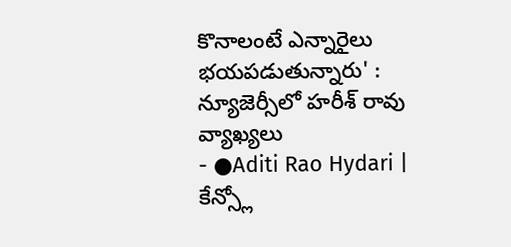కొనాలంటే ఎన్నారైలు భయపడుతున్నారు' : న్యూజెర్సీలో హరీశ్ రావు వ్యాఖ్యలు
- ●Aditi Rao Hydari | కేన్స్లో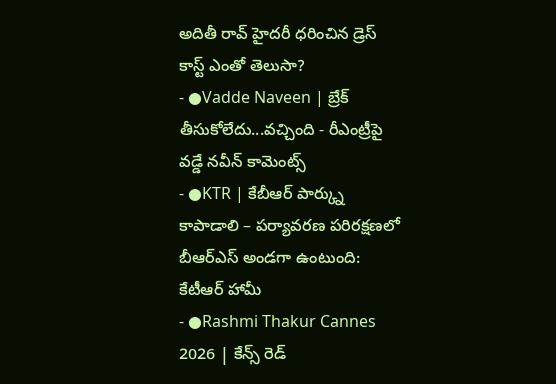అదితీ రావ్ హైదరీ ధరించిన డ్రెస్ కాస్ట్ ఎంతో తెలుసా?
- ●Vadde Naveen | బ్రేక్ తీసుకోలేదు...వచ్చింది - రీఎంట్రీపై వడ్డే నవీన్ కామెంట్స్
- ●KTR | కేబీఆర్ పార్క్ను కాపాడాలి – పర్యావరణ పరిరక్షణలో బీఆర్ఎస్ అండగా ఉంటుంది: కేటీఆర్ హామీ
- ●Rashmi Thakur Cannes 2026 | కేన్స్ రెడ్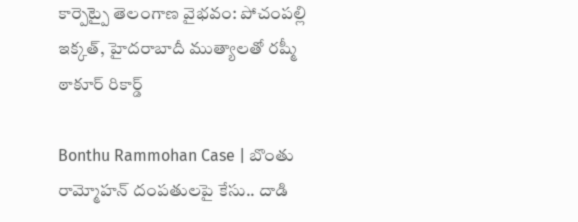కార్పెట్పై తెలంగాణ వైభవం: పోచంపల్లి ఇక్కత్, హైదరాబాదీ ముత్యాలతో రష్మీ ఠాకూర్ రికార్డ్

Bonthu Rammohan Case | బొంతు రామ్మోహన్ దంపతులపై కేసు.. దాడి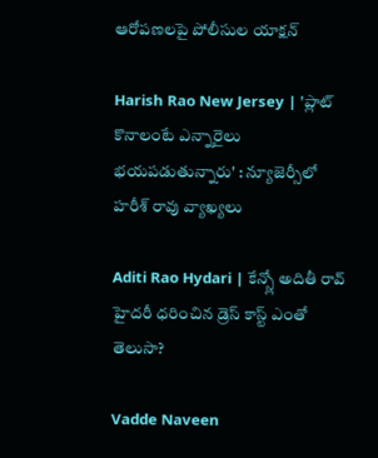ఆరోపణలపై పోలీసుల యాక్షన్

Harish Rao New Jersey | 'ప్లాట్ కొనాలంటే ఎన్నారైలు భయపడుతున్నారు' : న్యూజెర్సీలో హరీశ్ రావు వ్యాఖ్యలు

Aditi Rao Hydari | కేన్స్లో అదితీ రావ్ హైదరీ ధరించిన డ్రెస్ కాస్ట్ ఎంతో తెలుసా?

Vadde Naveen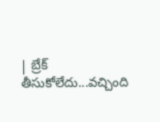| బ్రేక్ తీసుకోలేదు...వచ్చింది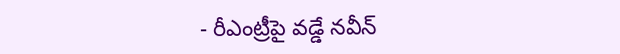- రీఎంట్రీపై వడ్డే నవీన్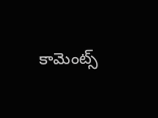కామెంట్స్